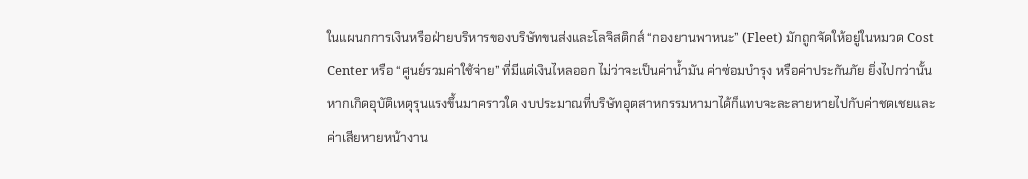ในแผนกการเงินหรือฝ่ายบริหารของบริษัทขนส่งและโลจิสติกส์ “กองยานพาหนะ” (Fleet) มักถูกจัดให้อยู่ในหมวด Cost Center หรือ “ศูนย์รวมค่าใช้จ่าย” ที่มีแต่เงินไหลออก ไม่ว่าจะเป็นค่าน้ำมัน ค่าซ่อมบำรุง หรือค่าประกันภัย ยิ่งไปกว่านั้น หากเกิดอุบัติเหตุรุนแรงขึ้นมาคราวใด งบประมาณที่บริษัทอุตสาหกรรมหามาได้ก็แทบจะละลายหายไปกับค่าชดเชยและค่าเสียหายหน้างาน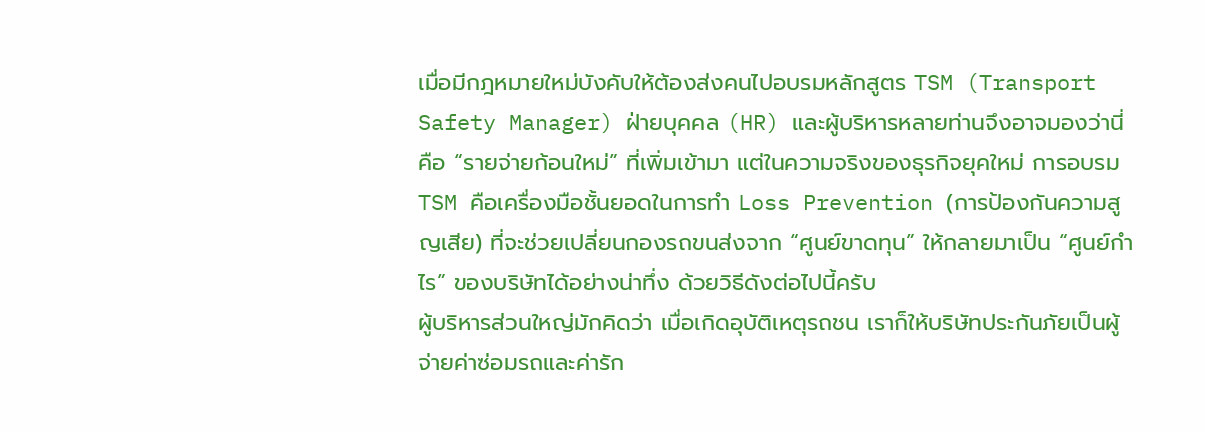เมื่อมีกฎหมายใหม่บังคับให้ต้องส่งคนไปอบรมหลักสูตร TSM (Transport Safety Manager) ฝ่ายบุคคล (HR) และผู้บริหารหลายท่านจึงอาจมองว่านี่คือ “รายจ่ายก้อนใหม่” ที่เพิ่มเข้ามา แต่ในความจริงของธุรกิจยุคใหม่ การอบรม TSM คือเครื่องมือชั้นยอดในการทำ Loss Prevention (การป้องกันความสูญเสีย) ที่จะช่วยเปลี่ยนกองรถขนส่งจาก “ศูนย์ขาดทุน” ให้กลายมาเป็น “ศูนย์กำไร” ของบริษัทได้อย่างน่าทึ่ง ด้วยวิธีดังต่อไปนี้ครับ
ผู้บริหารส่วนใหญ่มักคิดว่า เมื่อเกิดอุบัติเหตุรถชน เราก็ให้บริษัทประกันภัยเป็นผู้จ่ายค่าซ่อมรถและค่ารัก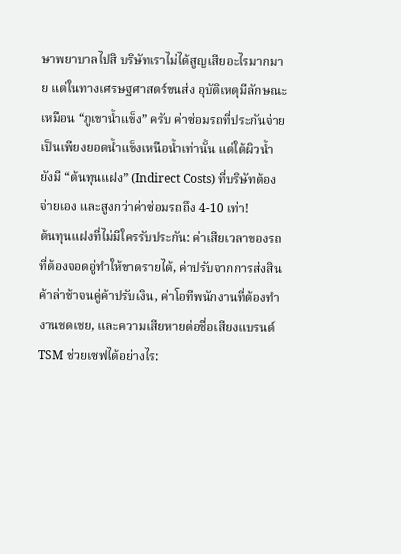ษาพยาบาลไปสิ บริษัทเราไม่ได้สูญเสียอะไรมากมาย แต่ในทางเศรษฐศาสตร์ขนส่ง อุบัติเหตุมีลักษณะเหมือน “ภูเขาน้ำแข็ง” ครับ ค่าซ่อมรถที่ประกันจ่ายเป็นเพียงยอดน้ำแข็งเหนือน้ำเท่านั้น แต่ใต้ผิวน้ำยังมี “ต้นทุนแฝง” (Indirect Costs) ที่บริษัทต้องจ่ายเอง และสูงกว่าค่าซ่อมรถถึง 4-10 เท่า!
ต้นทุนแฝงที่ไม่มีใครรับประกัน: ค่าเสียเวลาของรถที่ต้องจอดอู่ทำให้ขาดรายได้, ค่าปรับจากการส่งสินค้าล่าช้าจนคู่ค้าปรับเงิน, ค่าโอทีพนักงานที่ต้องทำงานชดเชย, และความเสียหายต่อชื่อเสียงแบรนด์
TSM ช่วยเซฟได้อย่างไร: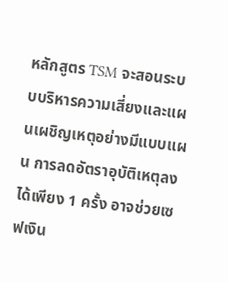หลักสูตร TSM จะสอนระบบบริหารความเสี่ยงและแผนเผชิญเหตุอย่างมีแบบแผน การลดอัตราอุบัติเหตุลงได้เพียง 1 ครั้ง อาจช่วยเซฟเงิน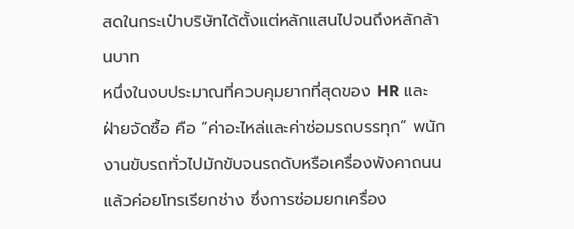สดในกระเป๋าบริษัทได้ตั้งแต่หลักแสนไปจนถึงหลักล้านบาท
หนึ่งในงบประมาณที่ควบคุมยากที่สุดของ HR และฝ่ายจัดซื้อ คือ “ค่าอะไหล่และค่าซ่อมรถบรรทุก” พนักงานขับรถทั่วไปมักขับจนรถดับหรือเครื่องพังคาถนนแล้วค่อยโทรเรียกช่าง ซึ่งการซ่อมยกเครื่อง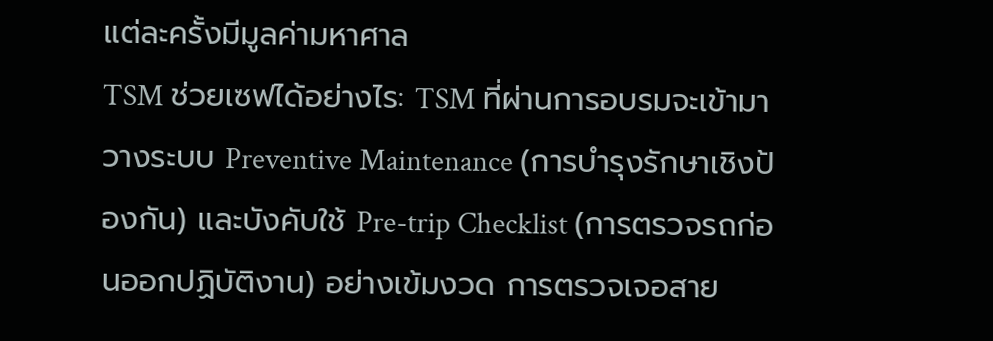แต่ละครั้งมีมูลค่ามหาศาล
TSM ช่วยเซฟได้อย่างไร: TSM ที่ผ่านการอบรมจะเข้ามาวางระบบ Preventive Maintenance (การบำรุงรักษาเชิงป้องกัน) และบังคับใช้ Pre-trip Checklist (การตรวจรถก่อนออกปฏิบัติงาน) อย่างเข้มงวด การตรวจเจอสาย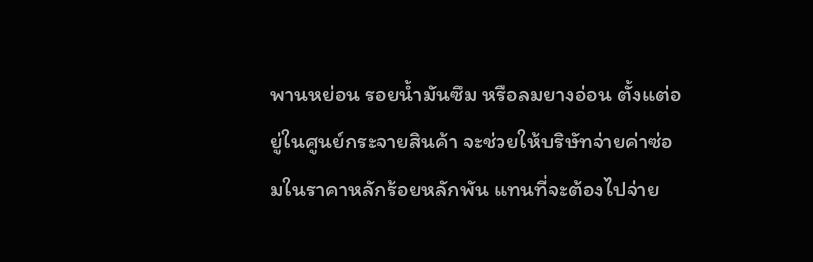พานหย่อน รอยน้ำมันซึม หรือลมยางอ่อน ตั้งแต่อยู่ในศูนย์กระจายสินค้า จะช่วยให้บริษัทจ่ายค่าซ่อมในราคาหลักร้อยหลักพัน แทนที่จะต้องไปจ่าย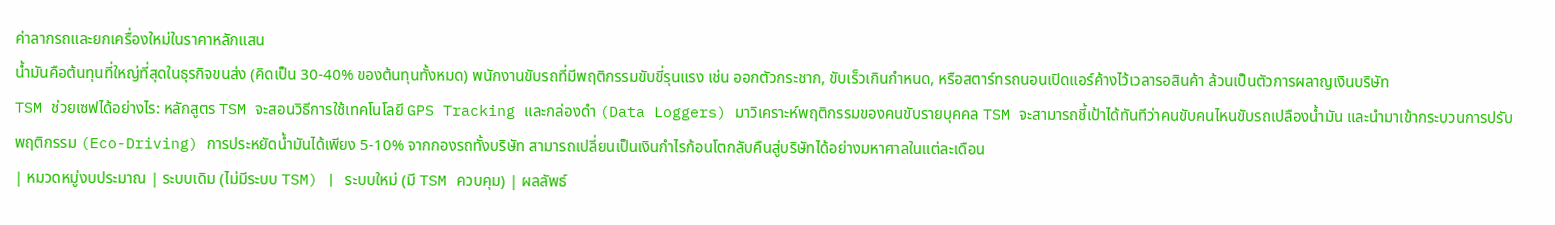ค่าลากรถและยกเครื่องใหม่ในราคาหลักแสน
น้ำมันคือต้นทุนที่ใหญ่ที่สุดในธุรกิจขนส่ง (คิดเป็น 30-40% ของต้นทุนทั้งหมด) พนักงานขับรถที่มีพฤติกรรมขับขี่รุนแรง เช่น ออกตัวกระชาก, ขับเร็วเกินกำหนด, หรือสตาร์ทรถนอนเปิดแอร์ค้างไว้เวลารอสินค้า ล้วนเป็นตัวการผลาญเงินบริษัท
TSM ช่วยเซฟได้อย่างไร: หลักสูตร TSM จะสอนวิธีการใช้เทคโนโลยี GPS Tracking และกล่องดำ (Data Loggers) มาวิเคราะห์พฤติกรรมของคนขับรายบุคคล TSM จะสามารถชี้เป้าได้ทันทีว่าคนขับคนไหนขับรถเปลืองน้ำมัน และนำมาเข้ากระบวนการปรับพฤติกรรม (Eco-Driving) การประหยัดน้ำมันได้เพียง 5-10% จากกองรถทั้งบริษัท สามารถเปลี่ยนเป็นเงินกำไรก้อนโตกลับคืนสู่บริษัทได้อย่างมหาศาลในแต่ละเดือน
| หมวดหมู่งบประมาณ | ระบบเดิม (ไม่มีระบบ TSM) | ระบบใหม่ (มี TSM ควบคุม) | ผลลัพธ์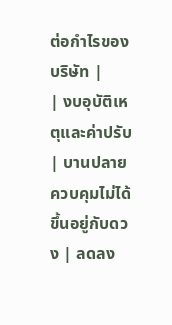ต่อกำไรของบริษัท |
| งบอุบัติเหตุและค่าปรับ | บานปลาย ควบคุมไม่ได้ ขึ้นอยู่กับดวง | ลดลง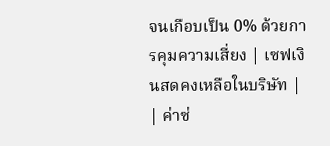จนเกือบเป็น 0% ด้วยการคุมความเสี่ยง | เซฟเงินสดคงเหลือในบริษัท |
| ค่าซ่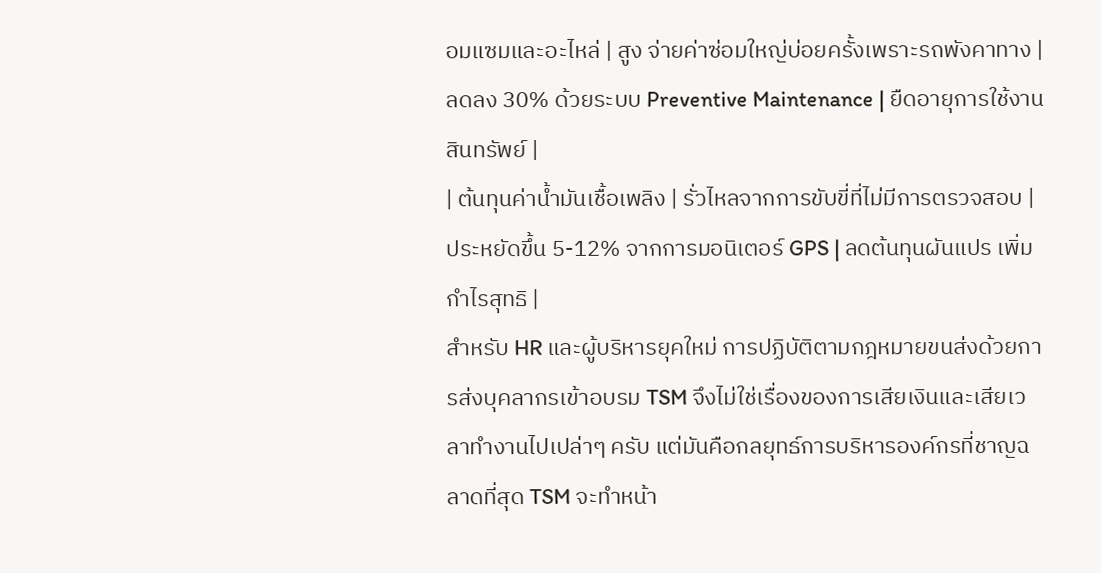อมแซมและอะไหล่ | สูง จ่ายค่าซ่อมใหญ่บ่อยครั้งเพราะรถพังคาทาง | ลดลง 30% ด้วยระบบ Preventive Maintenance | ยืดอายุการใช้งานสินทรัพย์ |
| ต้นทุนค่าน้ำมันเชื้อเพลิง | รั่วไหลจากการขับขี่ที่ไม่มีการตรวจสอบ | ประหยัดขึ้น 5-12% จากการมอนิเตอร์ GPS | ลดต้นทุนผันแปร เพิ่มกำไรสุทธิ |
สำหรับ HR และผู้บริหารยุคใหม่ การปฏิบัติตามกฎหมายขนส่งด้วยการส่งบุคลากรเข้าอบรม TSM จึงไม่ใช่เรื่องของการเสียเงินและเสียเวลาทำงานไปเปล่าๆ ครับ แต่มันคือกลยุทธ์การบริหารองค์กรที่ชาญฉลาดที่สุด TSM จะทำหน้า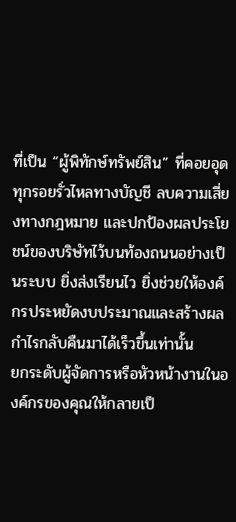ที่เป็น “ผู้พิทักษ์ทรัพย์สิน” ที่คอยอุดทุกรอยรั่วไหลทางบัญชี ลบความเสี่ยงทางกฎหมาย และปกป้องผลประโยชน์ของบริษัทไว้บนท้องถนนอย่างเป็นระบบ ยิ่งส่งเรียนไว ยิ่งช่วยให้องค์กรประหยัดงบประมาณและสร้างผลกำไรกลับคืนมาได้เร็วขึ้นเท่านั้น
ยกระดับผู้จัดการหรือหัวหน้างานในองค์กรของคุณให้กลายเป็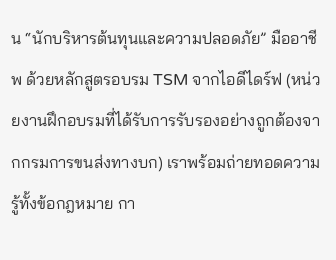น “นักบริหารต้นทุนและความปลอดภัย” มืออาชีพ ด้วยหลักสูตรอบรม TSM จากไอดีไดร์ฟ (หน่วยงานฝึกอบรมที่ได้รับการรับรองอย่างถูกต้องจากกรมการขนส่งทางบก) เราพร้อมถ่ายทอดความรู้ทั้งข้อกฎหมาย กา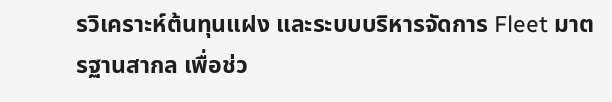รวิเคราะห์ต้นทุนแฝง และระบบบริหารจัดการ Fleet มาตรฐานสากล เพื่อช่ว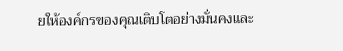ยให้องค์กรของคุณเติบโตอย่างมั่นคงและ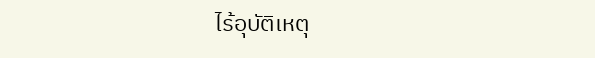ไร้อุบัติเหตุ